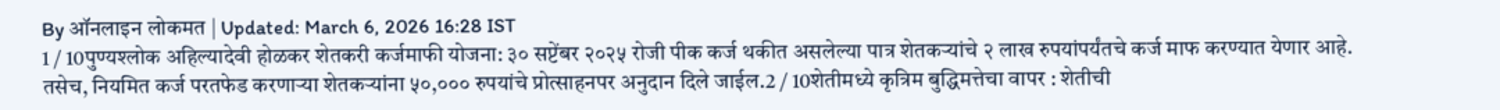By ऑनलाइन लोकमत | Updated: March 6, 2026 16:28 IST
1 / 10पुण्यश्लोक अहिल्यादेवी होळकर शेतकरी कर्जमाफी योजना: ३० सप्टेंबर २०२५ रोजी पीक कर्ज थकीत असलेल्या पात्र शेतकऱ्यांचे २ लाख रुपयांपर्यंतचे कर्ज माफ करण्यात येणार आहे. तसेच, नियमित कर्ज परतफेड करणाऱ्या शेतकऱ्यांना ५०,००० रुपयांचे प्रोत्साहनपर अनुदान दिले जाईल.2 / 10शेतीमध्ये कृत्रिम बुद्धिमत्तेचा वापर : शेतीची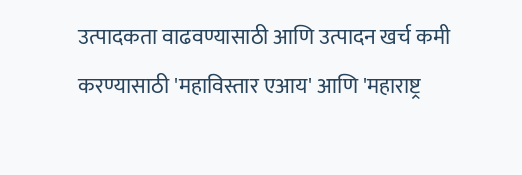उत्पादकता वाढवण्यासाठी आणि उत्पादन खर्च कमी करण्यासाठी 'महाविस्तार एआय' आणि 'महाराष्ट्र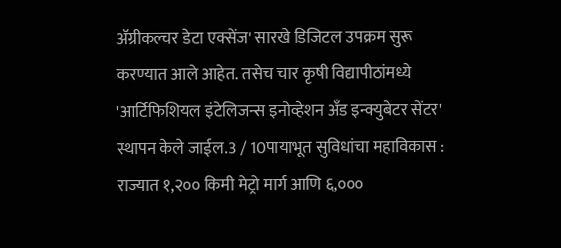ॲग्रीकल्चर डेटा एक्सेंज' सारखे डिजिटल उपक्रम सुरू करण्यात आले आहेत. तसेच चार कृषी विद्यापीठांमध्ये 'आर्टिफिशियल इंटेलिजन्स इनोव्हेशन अँड इन्क्युबेटर सेंटर' स्थापन केले जाईल.3 / 10पायाभूत सुविधांचा महाविकास : राज्यात १,२०० किमी मेट्रो मार्ग आणि ६,०००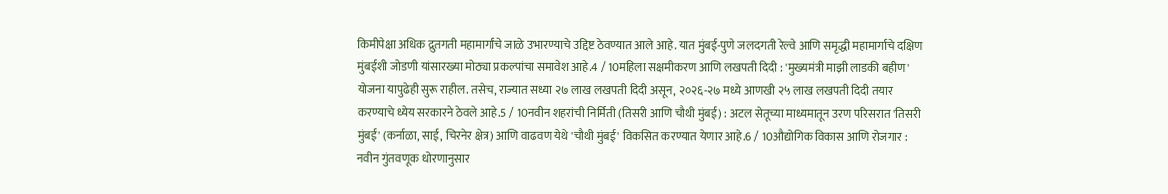किमीपेक्षा अधिक द्रुतगती महामार्गांचे जाळे उभारण्याचे उद्दिष्ट ठेवण्यात आले आहे. यात मुंबई-पुणे जलदगती रेल्वे आणि समृद्धी महामार्गाचे दक्षिण मुंबईशी जोडणी यांसारख्या मोठ्या प्रकल्पांचा समावेश आहे.4 / 10महिला सक्षमीकरण आणि लखपती दिदी : 'मुख्यमंत्री माझी लाडकी बहीण' योजना यापुढेही सुरू राहील. तसेच, राज्यात सध्या २७ लाख लखपती दिदी असून, २०२६-२७ मध्ये आणखी २५ लाख लखपती दिदी तयार करण्याचे ध्येय सरकारने ठेवले आहे.5 / 10नवीन शहरांची निर्मिती (तिसरी आणि चौथी मुंबई) : अटल सेतूच्या माध्यमातून उरण परिसरात 'तिसरी मुंबई' (कर्नाळा, साई, चिरनेर क्षेत्र) आणि वाढवण येथे 'चौथी मुंबई' विकसित करण्यात येणार आहे.6 / 10औद्योगिक विकास आणि रोजगार : नवीन गुंतवणूक धोरणानुसार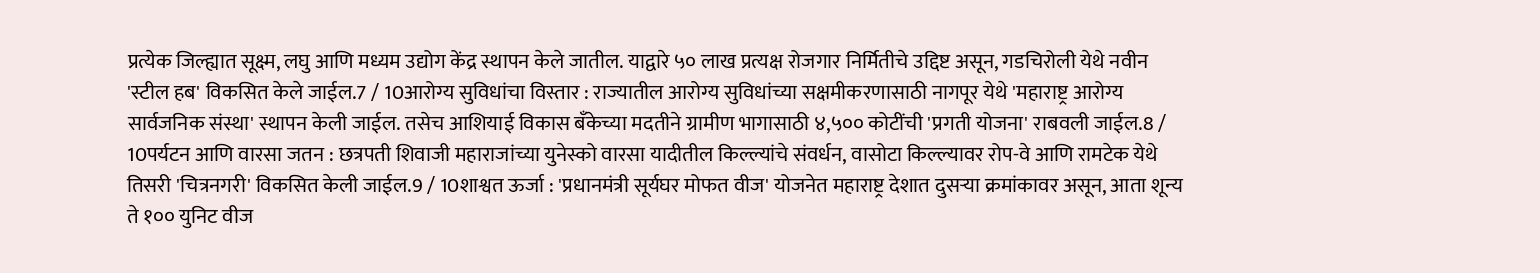प्रत्येक जिल्ह्यात सूक्ष्म, लघु आणि मध्यम उद्योग केंद्र स्थापन केले जातील. याद्वारे ५० लाख प्रत्यक्ष रोजगार निर्मितीचे उद्दिष्ट असून, गडचिरोली येथे नवीन 'स्टील हब' विकसित केले जाईल.7 / 10आरोग्य सुविधांचा विस्तार : राज्यातील आरोग्य सुविधांच्या सक्षमीकरणासाठी नागपूर येथे 'महाराष्ट्र आरोग्य सार्वजनिक संस्था' स्थापन केली जाईल. तसेच आशियाई विकास बँकेच्या मदतीने ग्रामीण भागासाठी ४,५०० कोटींची 'प्रगती योजना' राबवली जाईल.8 / 10पर्यटन आणि वारसा जतन : छत्रपती शिवाजी महाराजांच्या युनेस्को वारसा यादीतील किल्ल्यांचे संवर्धन, वासोटा किल्ल्यावर रोप-वे आणि रामटेक येथे तिसरी 'चित्रनगरी' विकसित केली जाईल.9 / 10शाश्वत ऊर्जा : 'प्रधानमंत्री सूर्यघर मोफत वीज' योजनेत महाराष्ट्र देशात दुसऱ्या क्रमांकावर असून, आता शून्य ते १०० युनिट वीज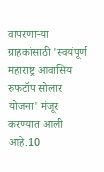वापरणाऱ्या ग्राहकांसाठी 'स्वयंपूर्ण महाराष्ट्र आवासिय रुफटॉप सोलार योजना' मंजूर करण्यात आली आहे.10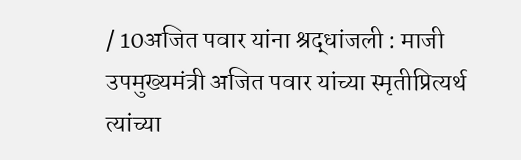/ 10अजित पवार यांना श्रद्धांजली : माजी उपमुख्यमंत्री अजित पवार यांच्या स्मृतीप्रित्यर्थ त्यांच्या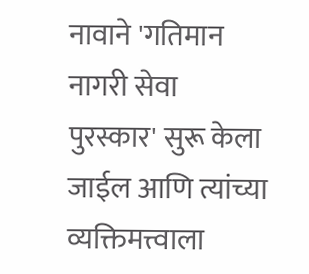नावाने 'गतिमान नागरी सेवा पुरस्कार' सुरू केला जाईल आणि त्यांच्या व्यक्तिमत्त्वाला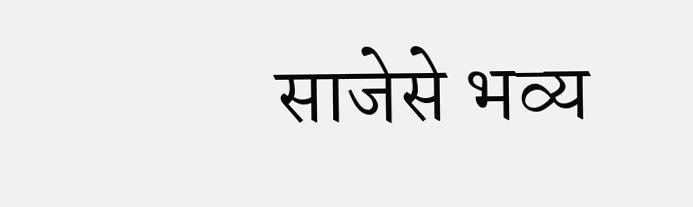साजेसे भव्य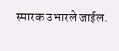स्मारक उभारले जाईल.